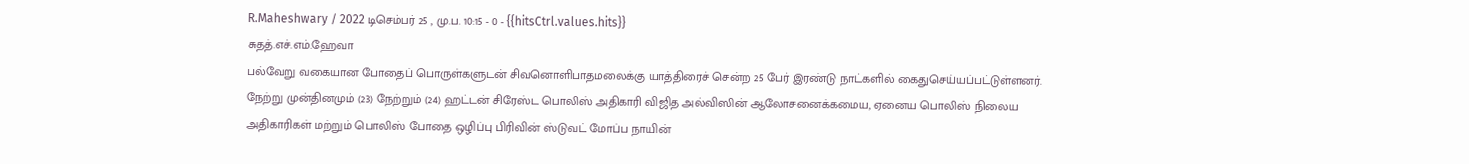R.Maheshwary / 2022 டிசெம்பர் 25 , மு.ப. 10:15 - 0 - {{hitsCtrl.values.hits}}
சுதத்.எச்.எம்.ஹேவா
பல்வேறு வகையான போதைப் பொருள்களுடன் சிவனொளிபாதமலைக்கு யாத்திரைச் சென்ற 25 பேர் இரண்டு நாட்களில் கைதுசெய்யப்பட்டுள்ளனர்.
நேற்று முன்தினமும் (23) நேற்றும் (24) ஹட்டன் சிரேஸ்ட பொலிஸ் அதிகாரி விஜித அல்விஸின் ஆலோசனைக்கமைய, ஏனைய பொலிஸ் நிலைய அதிகாரிகள் மற்றும் பொலிஸ் போதை ஒழிப்பு பிரிவின் ஸ்டுவட் மோப்ப நாயின்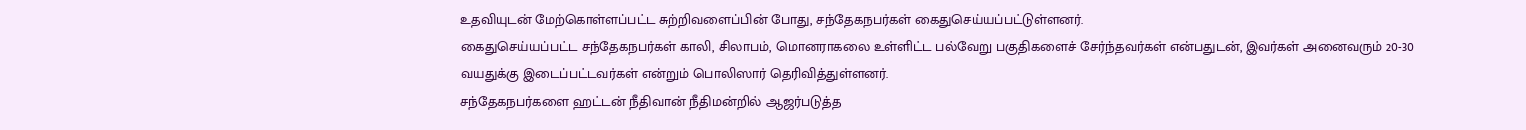உதவியுடன் மேற்கொள்ளப்பட்ட சுற்றிவளைப்பின் போது, சந்தேகநபர்கள் கைதுசெய்யப்பட்டுள்ளனர்.
கைதுசெய்யப்பட்ட சந்தேகநபர்கள் காலி, சிலாபம், மொனராகலை உள்ளிட்ட பல்வேறு பகுதிகளைச் சேர்ந்தவர்கள் என்பதுடன், இவர்கள் அனைவரும் 20-30 வயதுக்கு இடைப்பட்டவர்கள் என்றும் பொலிஸார் தெரிவித்துள்ளனர்.
சந்தேகநபர்களை ஹட்டன் நீதிவான் நீதிமன்றில் ஆஜர்படுத்த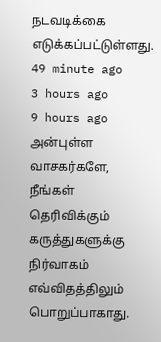நடவடிக்கை எடுக்கப்பட்டுள்ளது.
49 minute ago
3 hours ago
9 hours ago
அன்புள்ள வாசகர்களே,
நீங்கள் தெரிவிக்கும் கருத்துகளுக்கு நிர்வாகம் எவ்விதத்திலும் பொறுப்பாகாது.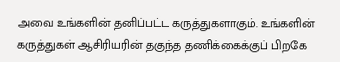அவை உங்களின் தனிப்பட்ட கருத்துகளாகும். உங்களின் கருத்துகள் ஆசிரியரின் தகுந்த தணிக்கைக்குப் பிறகே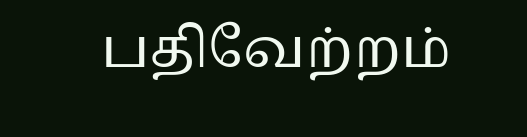பதிவேற்றம்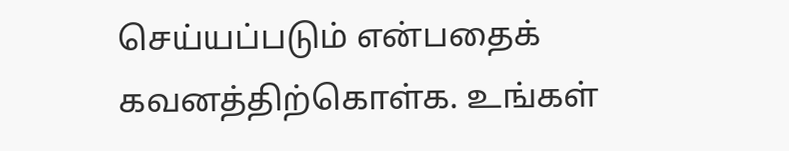செய்யப்படும் என்பதைக் கவனத்திற்கொள்க. உங்கள்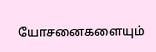யோசனைகளையும்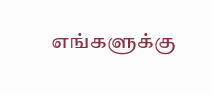எங்களுக்கு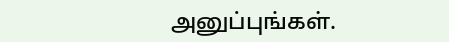அனுப்புங்கள்.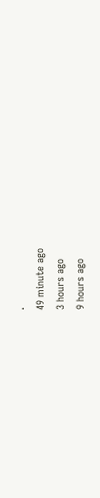.
49 minute ago
3 hours ago
9 hours ago